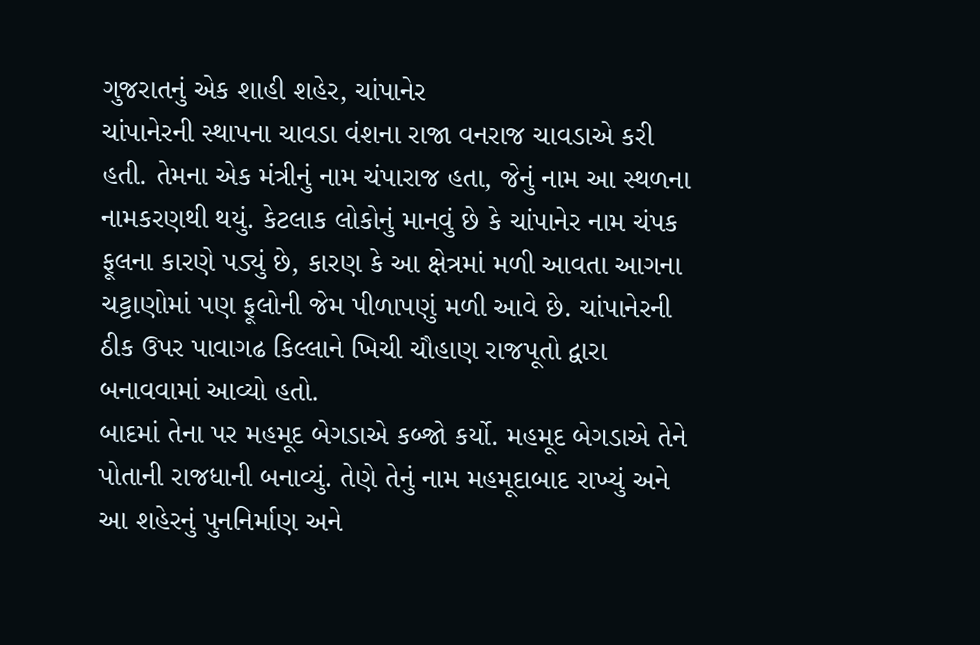ગુજરાતનું એક શાહી શહેર, ચાંપાનેર
ચાંપાનેરની સ્થાપના ચાવડા વંશના રાજા વનરાજ ચાવડાએ કરી હતી. તેમના એક મંત્રીનું નામ ચંપારાજ હતા, જેનું નામ આ સ્થળના નામકરણથી થયું. કેટલાક લોકોનું માનવું છે કે ચાંપાનેર નામ ચંપક ફૂલના કારણે પડ્યું છે, કારણ કે આ ક્ષેત્રમાં મળી આવતા આગના ચટ્ટાણોમાં પણ ફૂલોની જેમ પીળાપણું મળી આવે છે. ચાંપાનેરની ઠીક ઉપર પાવાગઢ કિલ્લાને ખિચી ચૌહાણ રાજપૂતો દ્વારા બનાવવામાં આવ્યો હતો.
બાદમાં તેના પર મહમૂદ બેગડાએ કબ્જો કર્યો. મહમૂદ બેગડાએ તેને પોતાની રાજધાની બનાવ્યું. તેણે તેનું નામ મહમૂદાબાદ રાખ્યું અને આ શહેરનું પુનનિર્માણ અને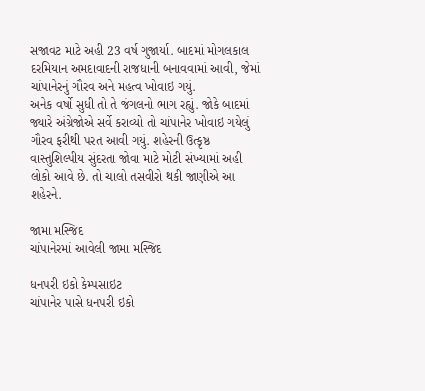સજાવટ માટે અહી 23 વર્ષ ગુજાર્યા. બાદમાં મોગલકાલ દરમિયાન અમદાવાદની રાજધાની બનાવવામાં આવી, જેમાં ચાંપાનેરનું ગૌરવ અને મહત્વ ખોવાઇ ગયું.
અનેક વર્ષો સુધી તો તે જંગલનો ભાગ રહ્યું. જોકે બાદમાં જ્યારે અંગ્રેજોએ સર્વે કરાવ્યો તો ચાંપાનેર ખોવાઇ ગયેલું ગૌરવ ફરીથી પરત આવી ગયું. શહેરની ઉત્કૃષ્ઠ વાસ્તુશિલ્પીય સુંદરતા જોવા માટે મોટી સંખ્યામાં અહી લોકો આવે છે. તો ચાલો તસવીરો થકી જાણીએ આ શહેરને.

જામા મસ્જિદ
ચાંપાનેરમાં આવેલી જામા મસ્જિદ

ધનપરી ઇકો કેમ્પસાઇટ
ચાંપાનેર પાસે ધનપરી ઇકો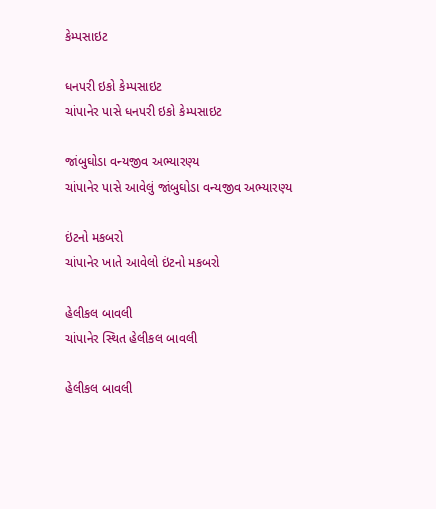કેમ્પસાઇટ

ધનપરી ઇકો કેમ્પસાઇટ
ચાંપાનેર પાસે ધનપરી ઇકો કેમ્પસાઇટ

જાંબુઘોડા વન્યજીવ અભ્યારણ્ય
ચાંપાનેર પાસે આવેલું જાંબુઘોડા વન્યજીવ અભ્યારણ્ય

ઇંટનો મકબરો
ચાંપાનેર ખાતે આવેલો ઇંટનો મકબરો

હેલીકલ બાવલી
ચાંપાનેર સ્થિત હેલીકલ બાવલી

હેલીકલ બાવલી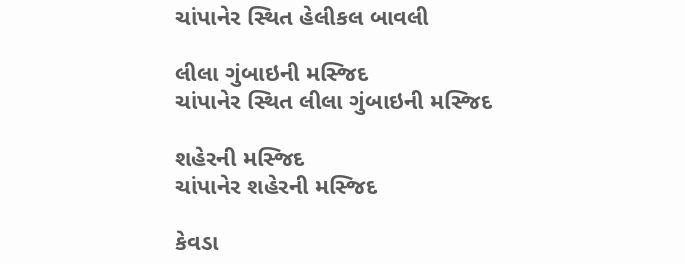ચાંપાનેર સ્થિત હેલીકલ બાવલી

લીલા ગુંબાઇની મસ્જિદ
ચાંપાનેર સ્થિત લીલા ગુંબાઇની મસ્જિદ

શહેરની મસ્જિદ
ચાંપાનેર શહેરની મસ્જિદ

કેવડા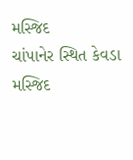મસ્જિદ
ચાંપાનેર સ્થિત કેવડા મસ્જિદ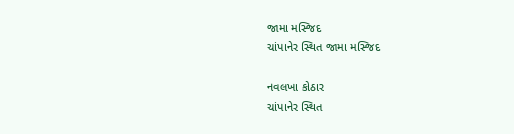જામા મસ્જિદ
ચાંપાનેર સ્થિત જામા મસ્જિદ

નવલખા કોઠાર
ચાંપાનેર સ્થિત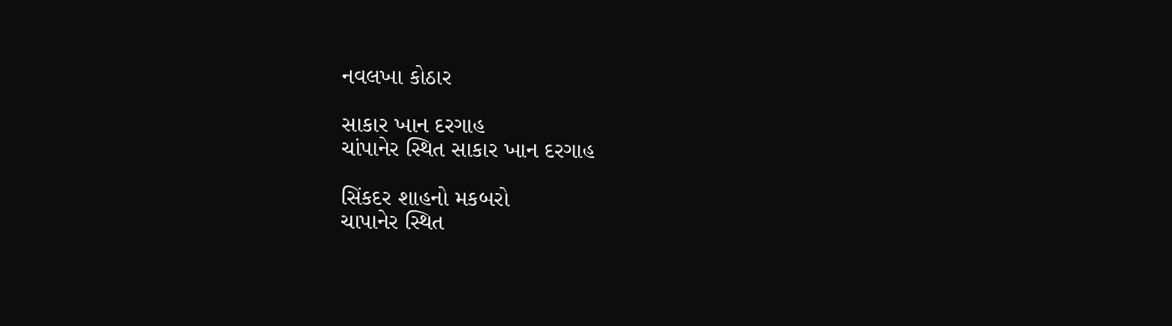નવલખા કોઠાર

સાકાર ખાન દરગાહ
ચાંપાનેર સ્થિત સાકાર ખાન દરગાહ

સિંકદર શાહનો મકબરો
ચાપાનેર સ્થિત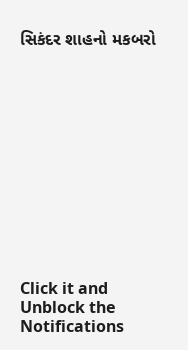સિકંદર શાહનો મકબરો












Click it and Unblock the Notifications